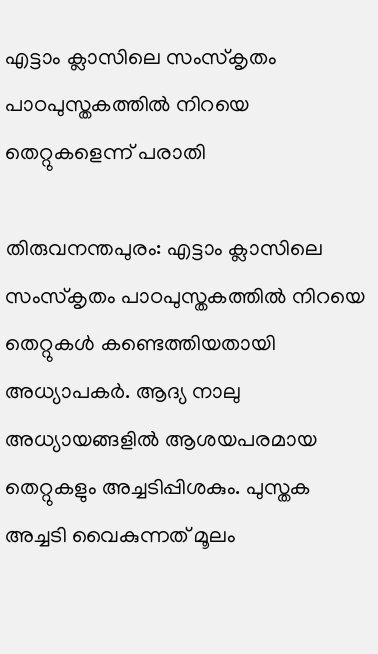എട്ടാം ക്ലാസിലെ സംസ്‌കൃതം പാഠപുസ്തകത്തില്‍ നിറയെ തെറ്റുകളെന്ന് പരാതി

തിരുവനന്തപുരം: എട്ടാം ക്ലാസിലെ സംസ്‌കൃതം പാഠപുസ്തകത്തില്‍ നിറയെ തെറ്റുകള്‍ കണ്ടെത്തിയതായി അധ്യാപകര്‍. ആദ്യ നാലു അധ്യായങ്ങളില്‍ ആശയപരമായ തെറ്റുകളും അച്ചടിപ്പിശകും. പുസ്തക അച്ചടി വൈകുന്നത് മൂലം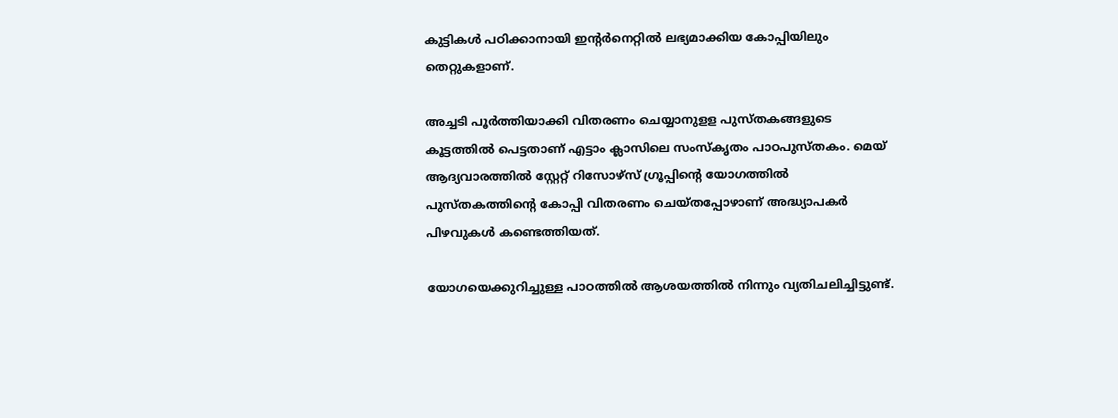കുട്ടികള്‍ പഠിക്കാനായി ഇന്റര്‍നെറ്റില്‍ ലഭ്യമാക്കിയ കോപ്പിയിലും തെറ്റുകളാണ്.

അച്ചടി പൂര്‍ത്തിയാക്കി വിതരണം ചെയ്യാനുളള പുസ്തകങ്ങളുടെ കൂട്ടത്തില്‍ പെട്ടതാണ് എട്ടാം ക്ലാസിലെ സംസ്‌കൃതം പാഠപുസ്തകം. മെയ് ആദ്യവാരത്തില്‍ സ്റ്റേറ്റ് റിസോഴ്‌സ് ഗ്രൂപ്പിന്റെ യോഗത്തില്‍ പുസ്തകത്തിന്റെ കോപ്പി വിതരണം ചെയ്തപ്പോഴാണ് അദ്ധ്യാപകര്‍ പിഴവുകള്‍ കണ്ടെത്തിയത്.

യോഗയെക്കുറിച്ചുള്ള പാഠത്തില്‍ ആശയത്തില്‍ നിന്നും വ്യതിചലിച്ചിട്ടുണ്ട്.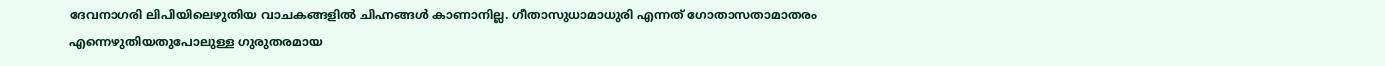ദേവനാഗരി ലിപിയിലെഴുതിയ വാചകങ്ങളില്‍ ചിഹ്നങ്ങള്‍ കാണാനില്ല. ഗീതാസുധാമാധുരി എന്നത് ഗോതാസതാമാതരം എന്നെഴുതിയതുപോലുള്ള ഗുരുതരമായ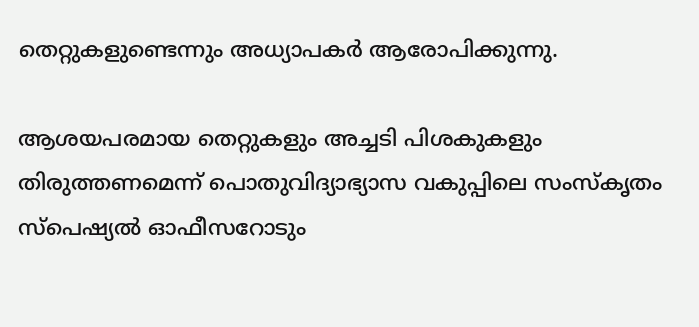തെറ്റുകളുണ്ടെന്നും അധ്യാപകര്‍ ആരോപിക്കുന്നു.

ആശയപരമായ തെറ്റുകളും അച്ചടി പിശകുകളും തിരുത്തണമെന്ന് പൊതുവിദ്യാഭ്യാസ വകുപ്പിലെ സംസ്‌കൃതം സ്‌പെഷ്യല്‍ ഓഫീസറോടും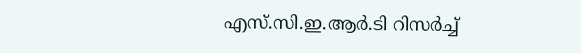എസ്.സി.ഇ.ആര്‍.ടി റിസര്‍ച്ച്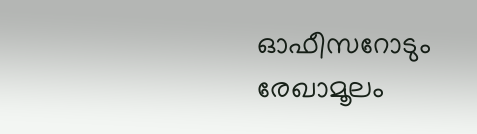ഓഫീസറോടും രേഖാമൂലം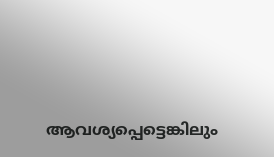ആവശ്യപ്പെട്ടെങ്കിലും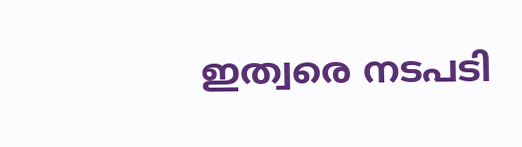ഇത്വരെ നടപടി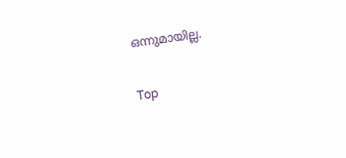ഒന്നുമായില്ല.

Top